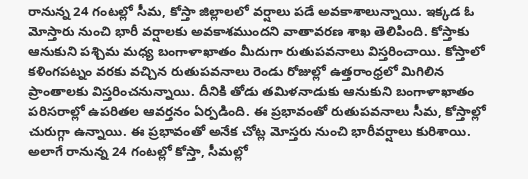రానున్న 24 గంటల్లో సీమ, కోస్తా జిల్లాలలో వర్షాలు పడే అవకాశాలున్నాయి. ఇక్కడ ఓ మోస్తారు నుంచి భారీ వర్షాలకు అవకాశముందని వాతావరణ శాఖ తెలిపింది. కోస్తాకు ఆనుకుని పశ్చిమ మధ్య బంగాళాఖాతం మీదుగా రుతుపవనాలు విస్తరించాయి. కోస్తాలో కళింగపట్నం వరకు వచ్చిన రుతుపవనాలు రెండు రోజుల్లో ఉత్తరాంధ్రలో మిగిలిన ప్రాంతాలకు విస్తరించనున్నాయి. దీనికి తోడు తమిళనాడుకు ఆనుకుని బంగాళాఖాతం పరిసరాల్లో ఉపరితల ఆవర్తనం ఏర్పడింది. ఈ ప్రభావంతో రుతుపవనాలు సీమ, కోస్తాల్లో చురుగ్గా ఉన్నాయి. ఈ ప్రభావంతో అనేక చోట్ల మోస్తరు నుంచి భారీవర్షాలు కురిశాయి. అలాగే రానున్న 24 గంటల్లో కోస్తా, సీమల్లో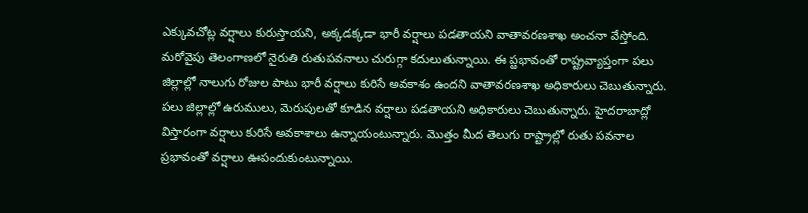ఎక్కువచోట్ల వర్షాలు కురుస్తాయని, అక్కడక్కడా భారీ వర్షాలు పడతాయని వాతావరణశాఖ అంచనా వేస్తోంది.
మరోవైపు తెలంగాణలో నైరుతి రుతుపవనాలు చురుగ్గా కదులుతున్నాయి. ఈ ప్ఱభావంతో రాష్ట్రవ్యాప్తంగా పలు జిల్లాల్లో నాలుగు రోజుల పాటు భారీ వర్షాలు కురిసే అవకాశం ఉందని వాతావరణశాఖ అధికారులు చెబుతున్నారు. పలు జిల్లాల్లో ఉరుములు, మెరుపులతో కూడిన వర్షాలు పడతాయని అధికారులు చెబుతున్నారు. హైదరాబాద్లో విస్తారంగా వర్షాలు కురిసే అవకాశాలు ఉన్నాయంటున్నారు. మొత్తం మీద తెలుగు రాష్ట్రాల్లో రుతు పవనాల ప్రభావంతో వర్షాలు ఊపందుకుంటున్నాయి.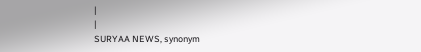|
|
SURYAA NEWS, synonym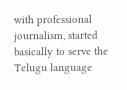with professional journalism, started basically to serve the Telugu language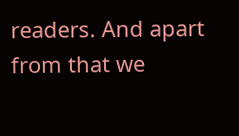readers. And apart from that we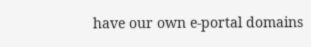have our own e-portal domains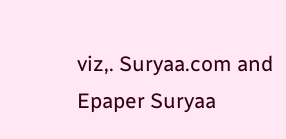viz,. Suryaa.com and Epaper Suryaa